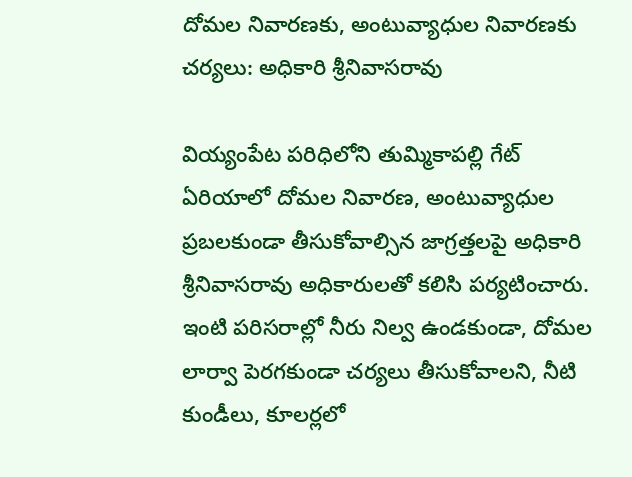దోమల నివారణకు, అంటువ్యాధుల నివారణకు చర్యలు: అధికారి శ్రీనివాసరావు

వియ్యంపేట పరిధిలోని తుమ్మికాపల్లి గేట్ ఏరియాలో దోమల నివారణ, అంటువ్యాధుల ప్రబలకుండా తీసుకోవాల్సిన జాగ్రత్తలపై అధికారి శ్రీనివాసరావు అధికారులతో కలిసి పర్యటించారు. ఇంటి పరిసరాల్లో నీరు నిల్వ ఉండకుండా, దోమల లార్వా పెరగకుండా చర్యలు తీసుకోవాలని, నీటి కుండీలు, కూలర్లలో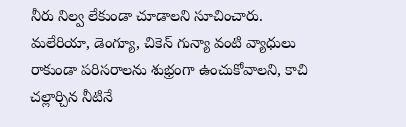నీరు నిల్వ లేకుండా చూడాలని సూచించారు. మలేరియా, డెంగ్యూ, చికెన్ గున్యా వంటి వ్యాధులు రాకుండా పరిసరాలను శుభ్రంగా ఉంచుకోవాలని, కాచి చల్లార్చిన నీటినే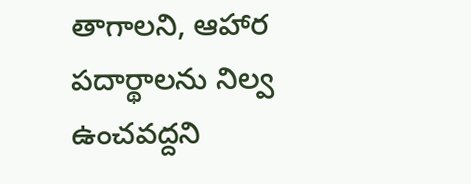తాగాలని, ఆహార పదార్థాలను నిల్వ ఉంచవద్దని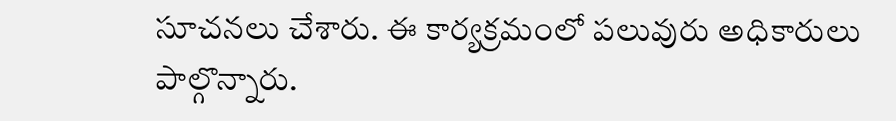సూచనలు చేశారు. ఈ కార్యక్రమంలో పలువురు అధికారులు పాల్గొన్నారు.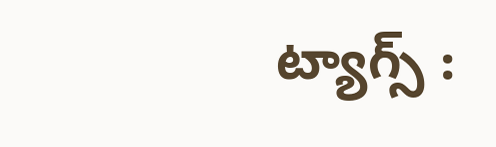ట్యాగ్స్ :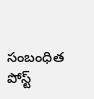సంబంధిత పోస్ట్